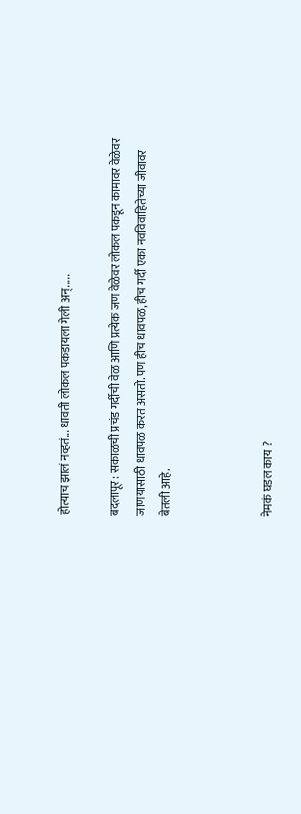होत्याच झालं नव्हतं... धावती लोकल पकडायला गेली अन्.....

बदलापूर : सकाळची प्रचंड गर्दीची वेळ आणि प्रत्येक जण वेळेवर लोकल पकडून कामावर वेळेवर जाणयासाठी धावपळ करत असतो. पण हीच धावपळ, हीच गर्दी एका नवविवाहितेच्या जीवावर बेतली आहे.



नेमकं घडल काय ?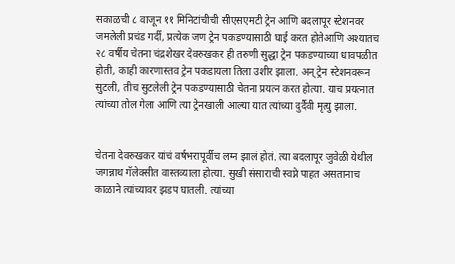सकाळची ८ वाजून ११ मिनिटांचीची सीएसएमटी ट्रेन आणि बदलापूर स्टेशनवर जमलेली प्रचंड गर्दी, प्रत्येक जण ट्रेन पकडण्यासाठी घाई करत होतेआणि अश्यातच २८ वर्षीय चेतना चंद्रशेखर देवरुखकर ही तरुणी सुद्धा ट्रेन पकडण्याच्या धावपळीत होती, काही कारणास्तव ट्रेन पकडायला तिला उशीर झाला. अन् ट्रेन स्टेशनवरून सुटली, तीच सुटलेली ट्रेन पकडण्यासाठी चेतना प्रयत्न करत होत्या. याच प्रयत्नात त्यांच्या तोल गेला आणि त्या ट्रेनखाली आल्या यात त्यांच्या दुर्दैवी मृत्यु झाला.


चेतना देवरुखकर यांचं वर्षभरापूर्वीच लग्न झालं होतं. त्या बदलापूर जुवेळी येथील जगन्नाथ गॅलेक्सीत वास्तव्याला होत्या. सुखी संसाराची स्वप्ने पाहत असतानाच काळाने त्यांच्यावर झडप घातली. त्यांच्या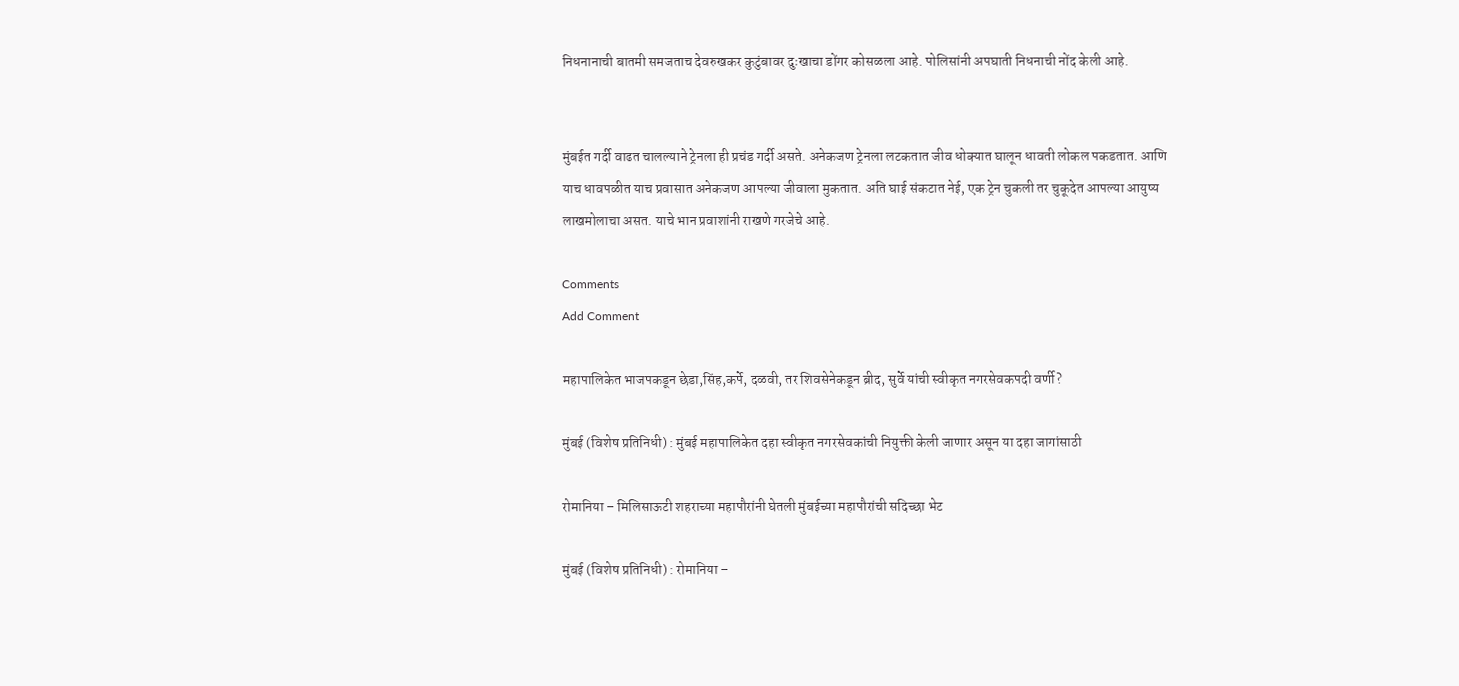निधनानाची बातमी समजताच देवरुखकर कुटुंबावर दुःखाचा डोंगर कोसळला आहे. पोलिसांनी अपघाती निधनाची नोंद केली आहे.


मुंबईत गर्दी वाढत चालल्याने ट्रेनला ही प्रचंड गर्दी असते. अनेकजण ट्रेनला लटकतात जीव धोक्यात घालून धावती लोकल पकडतात. आणि याच धावपळीत याच प्रवासात अनेकजण आपल्या जीवाला मुकतात. अति घाई संकटात नेई, एक ट्रेन चुकली तर चुकूदेत आपल्या आयुष्य लाखमोलाचा असत. याचे भान प्रवाशांनी राखणे गरजेचे आहे.

Comments
Add Comment

महापालिकेत भाजपकडून छेडा,सिंह,कर्पे, दळवी, तर शिवसेनेकडून ब्रीद, सुर्वे यांची स्वीकृत नगरसेवकपदी वर्णी?

मुंबई (विशेष प्रतिनिधी) : मुंबई महापालिकेत दहा स्वीकृत नगरसेवकांची नियुक्ती केली जाणार असून या दहा जागांसाठी

रोमानिया – मिलिसाऊटी शहराच्या महापौरांनी घेतली मुंबईच्या महापौरांची सदिच्छा भेट

मुंबई (विशेष प्रतिनिधी) : रोमानिया –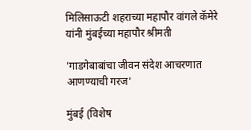मिलिसाऊटी शहराच्या महापौर वांगले कॅमेरे यांनी मुंबईच्या महापौर श्रीमती

'गाडगेबाबांचा जीवन संदेश आचरणात आणण्याची गरज'

मुंबई (विशेष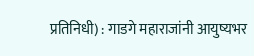प्रतिनिधी) : गाडगे महाराजांनी आयुष्यभर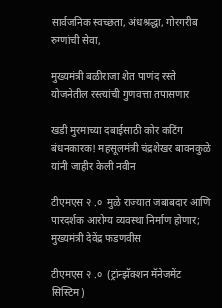सार्वजनिक स्वच्छता, अंधश्रद्धा, गोरगरीब रुग्णांची सेवा,

मुख्यमंत्री बळीराजा शेत पाणंद रस्ते योजनेतील रस्त्यांची गुणवत्ता तपासणार

खडी मुरमाच्या दबाईसाठी कोर कटिंग बंधनकारक! महसूलमंत्री चंद्रशेखर बावनकुळे यांनी जाहीर केली नवीन

टीएमएस २ .०  मुळे राज्यात जबाबदार आणि पारदर्शक आरोग्य व्यवस्था निर्माण होणार; मुख्यमंत्री देवेंद्र फडणवीस

टीएमएस २ .०  (ट्रांन्झॅक्शन मॅनेजमेंट सिस्टिम)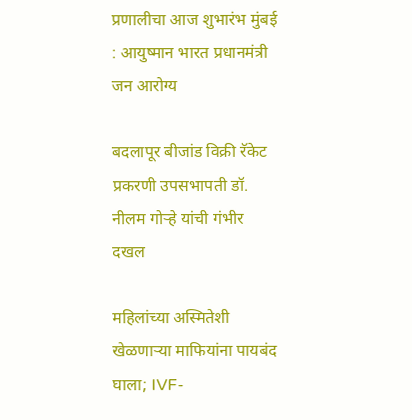प्रणालीचा आज शुभारंभ मुंबई : आयुष्मान भारत प्रधानमंत्री जन आरोग्य

बदलापूर बीजांड विक्री रॅकेट प्रकरणी उपसभापती डॉ. नीलम गोऱ्हे यांची गंभीर दखल

महिलांच्या अस्मितेशी खेळणाऱ्या माफियांना पायबंद घाला; IVF-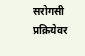सरोगसी प्रक्रियेवर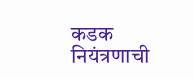कडक नियंत्रणाची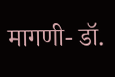मागणी- डॉ.